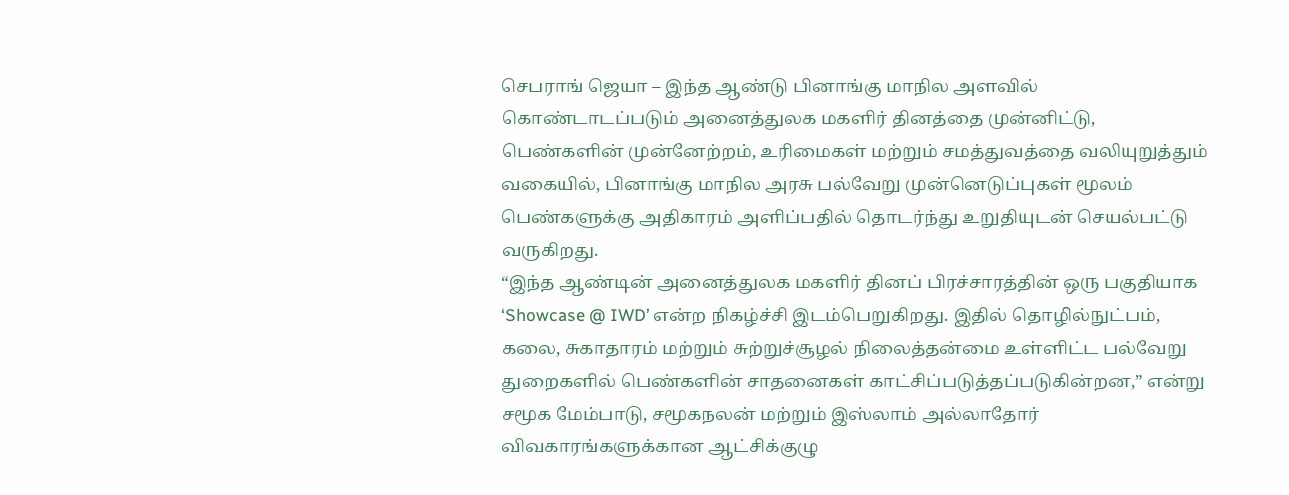செபராங் ஜெயா – இந்த ஆண்டு பினாங்கு மாநில அளவில் கொண்டாடப்படும் அனைத்துலக மகளிர் தினத்தை முன்னிட்டு, பெண்களின் முன்னேற்றம், உரிமைகள் மற்றும் சமத்துவத்தை வலியுறுத்தும் வகையில், பினாங்கு மாநில அரசு பல்வேறு முன்னெடுப்புகள் மூலம் பெண்களுக்கு அதிகாரம் அளிப்பதில் தொடர்ந்து உறுதியுடன் செயல்பட்டு வருகிறது.
“இந்த ஆண்டின் அனைத்துலக மகளிர் தினப் பிரச்சாரத்தின் ஒரு பகுதியாக ‘Showcase @ IWD’ என்ற நிகழ்ச்சி இடம்பெறுகிறது. இதில் தொழில்நுட்பம், கலை, சுகாதாரம் மற்றும் சுற்றுச்சூழல் நிலைத்தன்மை உள்ளிட்ட பல்வேறு துறைகளில் பெண்களின் சாதனைகள் காட்சிப்படுத்தப்படுகின்றன,” என்று சமூக மேம்பாடு, சமூகநலன் மற்றும் இஸ்லாம் அல்லாதோர் விவகாரங்களுக்கான ஆட்சிக்குழு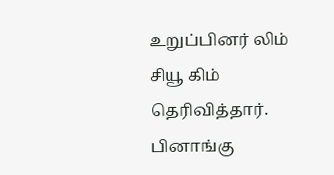உறுப்பினர் லிம் சியூ கிம் தெரிவித்தார்.
பினாங்கு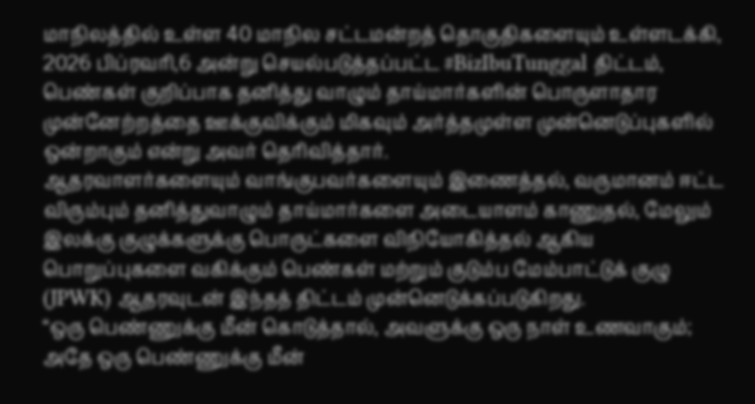மாநிலத்தில் உள்ள 40 மாநில சட்டமன்றத் தொகுதிகளையும் உள்ளடக்கி, 2026 பிப்ரவரி,6 அன்று செயல்படுத்தப்பட்ட #BizIbuTunggal திட்டம், பெண்கள் குறிப்பாக தனித்து வாழும் தாய்மார்களின் பொருளாதார முன்னேற்றத்தை ஊக்குவிக்கும் மிகவும் அர்த்தமுள்ள முன்னெடுப்புகளில் ஒன்றாகும் என்று அவர் தெரிவித்தார்.
ஆதரவாளர்களையும் வாங்குபவர்களையும் இணைத்தல், வருமானம் ஈட்ட விரும்பும் தனித்துவாழும் தாய்மார்களை அடையாளம் காணுதல், மேலும் இலக்கு குழுக்களுக்கு பொருட்களை விநியோகித்தல் ஆகிய பொறுப்புகளை வகிக்கும் பெண்கள் மற்றும் குடும்ப மேம்பாட்டுக் குழு (JPWK) ஆதரவுடன் இந்தத் திட்டம் முன்னெடுக்கப்படுகிறது.
“ஒரு பெண்ணுக்கு மீன் கொடுத்தால், அவளுக்கு ஒரு நாள் உணவாகும்; அதே ஒரு பெண்ணுக்கு மீன்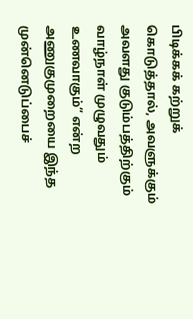பிடிக்கக் கற்றுக் கொடுத்தால், அவளுக்கும் அவளது குடும்பத்திற்கும் வாழ்நாள் முழுவதும் உணவாகும்” என்ற அணுகுமுறையை இந்த முன்னெடுப்பைச்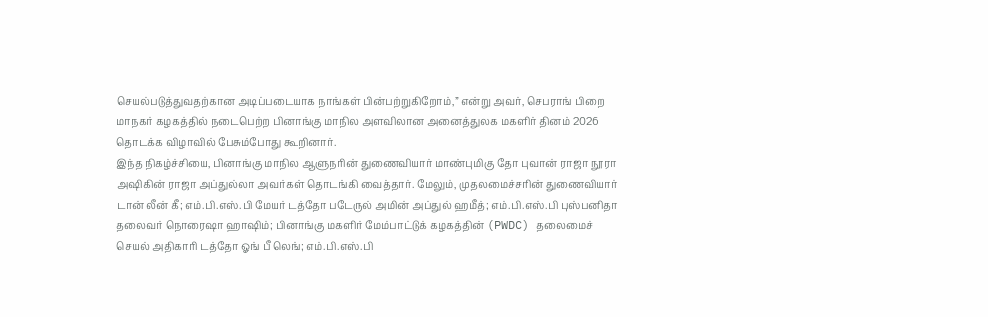செயல்படுத்துவதற்கான அடிப்படையாக நாங்கள் பின்பற்றுகிறோம்,” என்று அவர், செபராங் பிறை மாநகர் கழகத்தில் நடைபெற்ற பினாங்கு மாநில அளவிலான அனைத்துலக மகளிர் தினம் 2026 தொடக்க விழாவில் பேசும்போது கூறினார்.
இந்த நிகழ்ச்சியை, பினாங்கு மாநில ஆளுநரின் துணைவியார் மாண்புமிகு தோ புவான் ராஜா நூரா அஷிகின் ராஜா அப்துல்லா அவர்கள் தொடங்கி வைத்தார். மேலும், முதலமைச்சரின் துணைவியார் டான் லீன் கீ; எம்.பி.எஸ்.பி மேயர் டத்தோ படேருல் அமின் அப்துல் ஹமீத்; எம்.பி.எஸ்.பி புஸ்பனிதா தலைவர் நொரைஷா ஹாஷிம்; பினாங்கு மகளிர் மேம்பாட்டுக் கழகத்தின் (PWDC) தலைமைச் செயல் அதிகாரி டத்தோ ஓங் பீ லெங்; எம்.பி.எஸ்.பி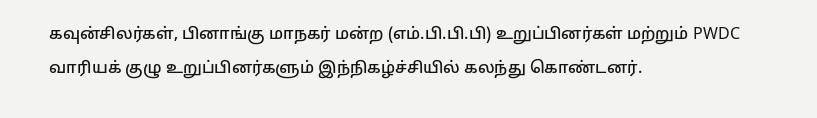கவுன்சிலர்கள், பினாங்கு மாநகர் மன்ற (எம்.பி.பி.பி) உறுப்பினர்கள் மற்றும் PWDC வாரியக் குழு உறுப்பினர்களும் இந்நிகழ்ச்சியில் கலந்து கொண்டனர்.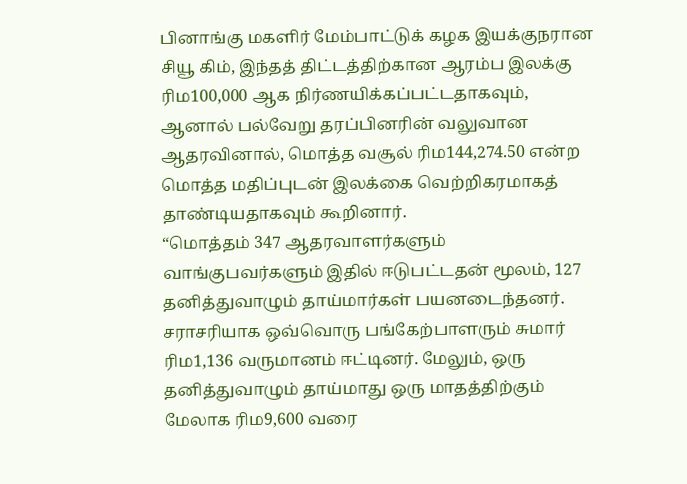பினாங்கு மகளிர் மேம்பாட்டுக் கழக இயக்குநரான சியூ கிம், இந்தத் திட்டத்திற்கான ஆரம்ப இலக்கு ரிம100,000 ஆக நிர்ணயிக்கப்பட்டதாகவும், ஆனால் பல்வேறு தரப்பினரின் வலுவான ஆதரவினால், மொத்த வசூல் ரிம144,274.50 என்ற மொத்த மதிப்புடன் இலக்கை வெற்றிகரமாகத் தாண்டியதாகவும் கூறினார்.
“மொத்தம் 347 ஆதரவாளர்களும் வாங்குபவர்களும் இதில் ஈடுபட்டதன் மூலம், 127 தனித்துவாழும் தாய்மார்கள் பயனடைந்தனர். சராசரியாக ஒவ்வொரு பங்கேற்பாளரும் சுமார் ரிம1,136 வருமானம் ஈட்டினர். மேலும், ஒரு தனித்துவாழும் தாய்மாது ஒரு மாதத்திற்கும் மேலாக ரிம9,600 வரை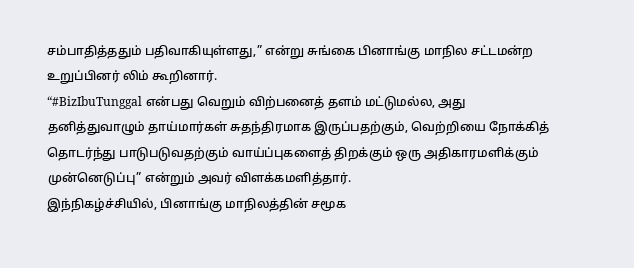சம்பாதித்ததும் பதிவாகியுள்ளது,” என்று சுங்கை பினாங்கு மாநில சட்டமன்ற உறுப்பினர் லிம் கூறினார்.
“#BizIbuTunggal என்பது வெறும் விற்பனைத் தளம் மட்டுமல்ல, அது தனித்துவாழும் தாய்மார்கள் சுதந்திரமாக இருப்பதற்கும், வெற்றியை நோக்கித் தொடர்ந்து பாடுபடுவதற்கும் வாய்ப்புகளைத் திறக்கும் ஒரு அதிகாரமளிக்கும் முன்னெடுப்பு” என்றும் அவர் விளக்கமளித்தார்.
இந்நிகழ்ச்சியில், பினாங்கு மாநிலத்தின் சமூக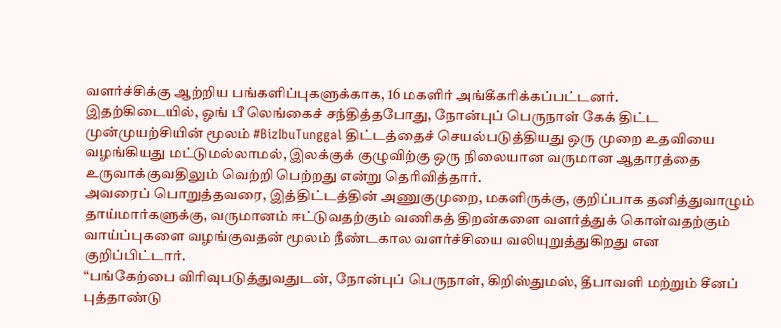வளர்ச்சிக்கு ஆற்றிய பங்களிப்புகளுக்காக, 16 மகளிர் அங்கீகரிக்கப்பட்டனர்.
இதற்கிடையில், ஓங் பீ லெங்கைச் சந்தித்தபோது, நோன்புப் பெருநாள் கேக் திட்ட முன்முயற்சியின் மூலம் #BizIbuTunggal திட்டத்தைச் செயல்படுத்தியது ஒரு முறை உதவியை வழங்கியது மட்டுமல்லாமல், இலக்குக் குழுவிற்கு ஒரு நிலையான வருமான ஆதாரத்தை உருவாக்குவதிலும் வெற்றி பெற்றது என்று தெரிவித்தார்.
அவரைப் பொறுத்தவரை, இத்திட்டத்தின் அணுகுமுறை, மகளிருக்கு, குறிப்பாக தனித்துவாழும் தாய்மார்களுக்கு, வருமானம் ஈட்டுவதற்கும் வணிகத் திறன்களை வளர்த்துக் கொள்வதற்கும் வாய்ப்புகளை வழங்குவதன் மூலம் நீண்டகால வளர்ச்சியை வலியுறுத்துகிறது என குறிப்பிட்டார்.
“பங்கேற்பை விரிவுபடுத்துவதுடன், நோன்புப் பெருநாள், கிறிஸ்துமஸ், தீபாவளி மற்றும் சீனப் புத்தாண்டு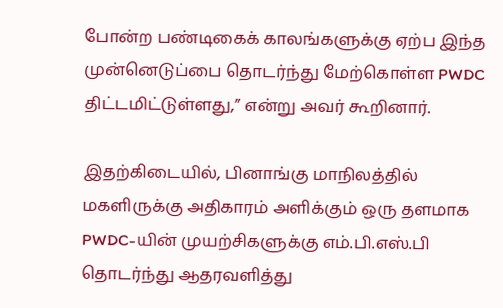போன்ற பண்டிகைக் காலங்களுக்கு ஏற்ப இந்த முன்னெடுப்பை தொடர்ந்து மேற்கொள்ள PWDC திட்டமிட்டுள்ளது,” என்று அவர் கூறினார்.

இதற்கிடையில், பினாங்கு மாநிலத்தில் மகளிருக்கு அதிகாரம் அளிக்கும் ஒரு தளமாக PWDC-யின் முயற்சிகளுக்கு எம்.பி.எஸ்.பி தொடர்ந்து ஆதரவளித்து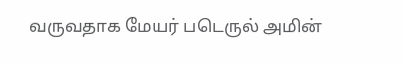வருவதாக மேயர் படெருல் அமின்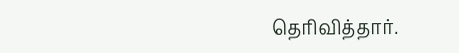தெரிவித்தார்.